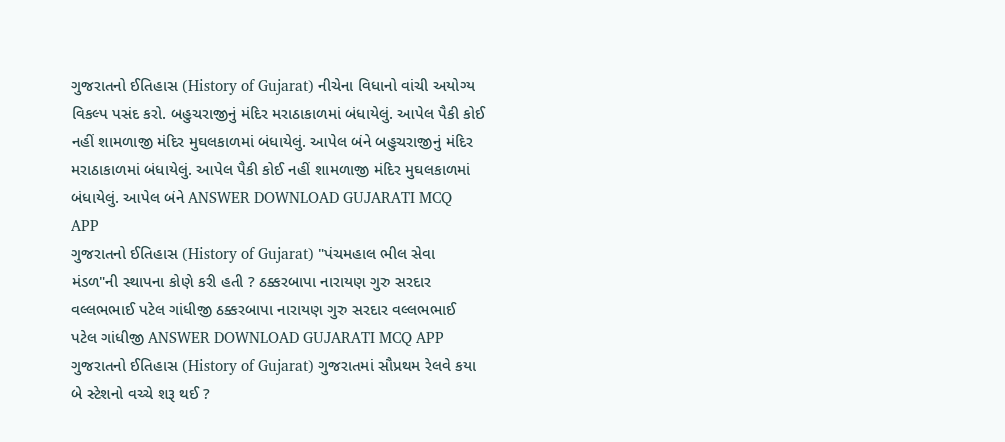ગુજરાતનો ઈતિહાસ (History of Gujarat) નીચેના વિધાનો વાંચી અયોગ્ય વિકલ્પ પસંદ કરો. બહુચરાજીનું મંદિર મરાઠાકાળમાં બંધાયેલું. આપેલ પૈકી કોઈ નહીં શામળાજી મંદિર મુઘલકાળમાં બંધાયેલું. આપેલ બંને બહુચરાજીનું મંદિર મરાઠાકાળમાં બંધાયેલું. આપેલ પૈકી કોઈ નહીં શામળાજી મંદિર મુઘલકાળમાં બંધાયેલું. આપેલ બંને ANSWER DOWNLOAD GUJARATI MCQ APP
ગુજરાતનો ઈતિહાસ (History of Gujarat) "પંચમહાલ ભીલ સેવા મંડળ"ની સ્થાપના કોણે કરી હતી ? ઠક્કરબાપા નારાયણ ગુરુ સરદાર વલ્લભભાઈ પટેલ ગાંધીજી ઠક્કરબાપા નારાયણ ગુરુ સરદાર વલ્લભભાઈ પટેલ ગાંધીજી ANSWER DOWNLOAD GUJARATI MCQ APP
ગુજરાતનો ઈતિહાસ (History of Gujarat) ગુજરાતમાં સૌપ્રથમ રેલવે કયા બે સ્ટેશનો વચ્ચે શરૂ થઈ ?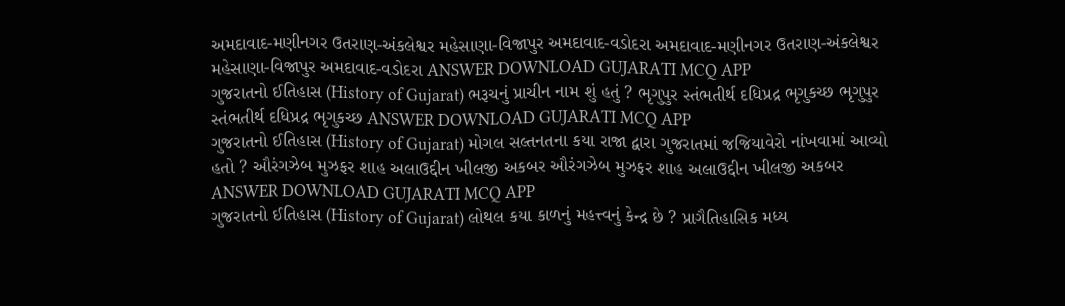અમદાવાદ-મણીનગર ઉતરાણ-અંકલેશ્વર મહેસાણા-વિજાપુર અમદાવાદ-વડોદરા અમદાવાદ-મણીનગર ઉતરાણ-અંકલેશ્વર મહેસાણા-વિજાપુર અમદાવાદ-વડોદરા ANSWER DOWNLOAD GUJARATI MCQ APP
ગુજરાતનો ઈતિહાસ (History of Gujarat) ભરૂચનું પ્રાચીન નામ શું હતું ? ભૃગુપુર સ્તંભતીર્થ દધિપ્રદ્ર ભૃગુકચ્છ ભૃગુપુર સ્તંભતીર્થ દધિપ્રદ્ર ભૃગુકચ્છ ANSWER DOWNLOAD GUJARATI MCQ APP
ગુજરાતનો ઈતિહાસ (History of Gujarat) મોગલ સલ્તનતના કયા રાજા દ્વારા ગુજરાતમાં જજિયાવેરો નાંખવામાં આવ્યો હતો ? ઔરંગઝેબ મુઝફર શાહ અલાઉદ્દીન ખીલજી અકબર ઔરંગઝેબ મુઝફર શાહ અલાઉદ્દીન ખીલજી અકબર ANSWER DOWNLOAD GUJARATI MCQ APP
ગુજરાતનો ઈતિહાસ (History of Gujarat) લોથલ કયા કાળનું મહત્ત્વનું કેન્દ્ર છે ? પ્રાગૈતિહાસિક મધ્ય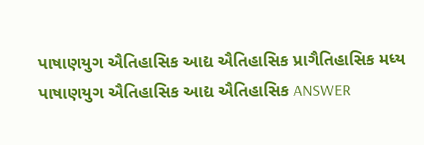પાષાણયુગ ઐતિહાસિક આદ્ય ઐતિહાસિક પ્રાગૈતિહાસિક મધ્ય પાષાણયુગ ઐતિહાસિક આદ્ય ઐતિહાસિક ANSWER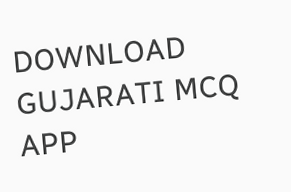DOWNLOAD GUJARATI MCQ APP